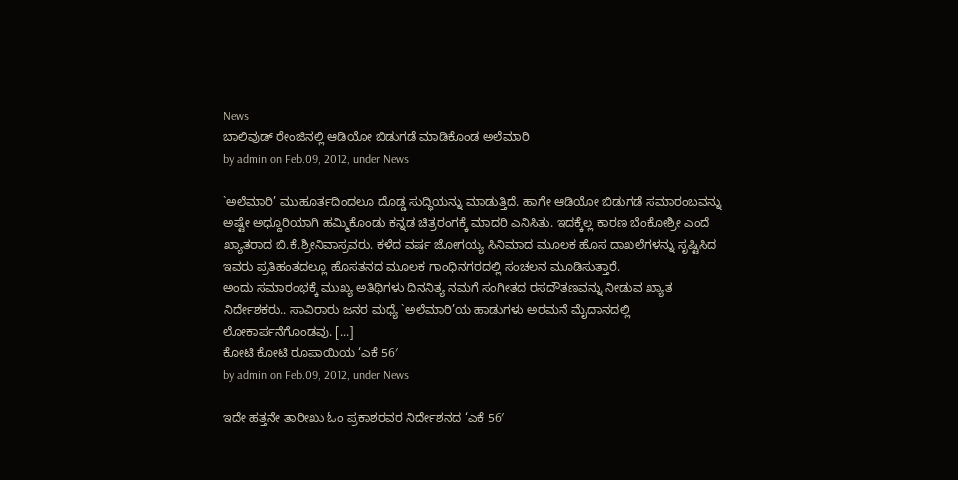News
ಬಾಲಿವುಡ್ ರೇಂಜಿನಲ್ಲಿ ಆಡಿಯೋ ಬಿಡುಗಡೆ ಮಾಡಿಕೊಂಡ ಅಲೆಮಾರಿ
by admin on Feb.09, 2012, under News

`ಅಲೆಮಾರಿ’ ಮುಹೂರ್ತದಿಂದಲೂ ದೊಡ್ಡ ಸುದ್ಧಿಯನ್ನು ಮಾಡುತ್ತಿದೆ. ಹಾಗೇ ಆಡಿಯೋ ಬಿಡುಗಡೆ ಸಮಾರಂಬವನ್ನು ಅಷ್ಟೇ ಅಧ್ದೂರಿಯಾಗಿ ಹಮ್ಮಿಕೊಂಡು ಕನ್ನಡ ಚಿತ್ರರಂಗಕ್ಕೆ ಮಾದರಿ ಎನಿಸಿತು. ಇದಕ್ಕೆಲ್ಲ ಕಾರಣ ಬೆಂಕೋಶ್ರೀ ಎಂದೆ ಖ್ಯಾತರಾದ ಬಿ.ಕೆ.ಶ್ರೀನಿವಾಸ್ರವರು. ಕಳೆದ ವರ್ಷ ಜೋಗಯ್ಯ ಸಿನಿಮಾದ ಮೂಲಕ ಹೊಸ ದಾಖಲೆಗಳನ್ನು ಸೃಷ್ಟಿಸಿದ ಇವರು ಪ್ರತಿಹಂತದಲ್ಲೂ ಹೊಸತನದ ಮೂಲಕ ಗಾಂಧಿನಗರದಲ್ಲಿ ಸಂಚಲನ ಮೂಡಿಸುತ್ತಾರೆ.
ಅಂದು ಸಮಾರಂಭಕ್ಕೆ ಮುಖ್ಯ ಅತಿಥಿಗಳು ದಿನನಿತ್ಯ ನಮಗೆ ಸಂಗೀತದ ರಸದೌತಣವನ್ನು ನೀಡುವ ಖ್ಯಾತ ನಿರ್ದೇಶಕರು.. ಸಾವಿರಾರು ಜನರ ಮಧ್ಯೆ `ಅಲೆಮಾರಿ’ಯ ಹಾಡುಗಳು ಅರಮನೆ ಮೈದಾನದಲ್ಲಿ ಲೋಕಾರ್ಪನೆಗೊಂಡವು. [...]
ಕೋಟಿ ಕೋಟಿ ರೂಪಾಯಿಯ ‘ಎಕೆ 56′
by admin on Feb.09, 2012, under News

ಇದೇ ಹತ್ತನೇ ತಾರೀಖು ಓಂ ಪ್ರಕಾಶರವರ ನಿರ್ದೇಶನದ ‘ಎಕೆ 56′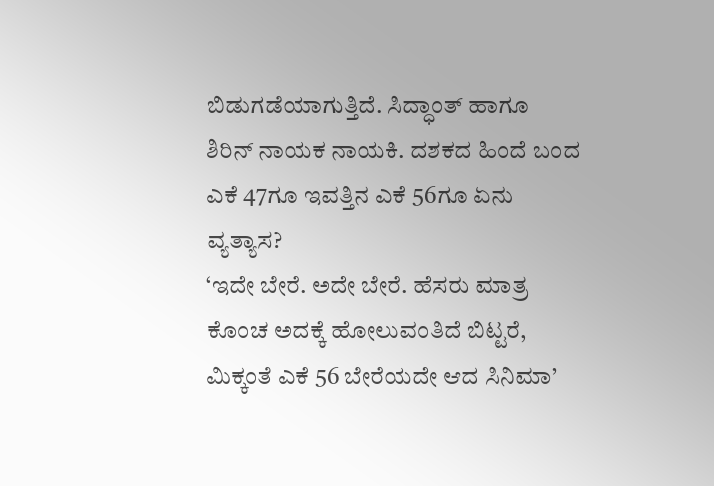ಬಿಡುಗಡೆಯಾಗುತ್ತಿದೆ. ಸಿದ್ಧಾಂತ್ ಹಾಗೂ ಶಿರಿನ್ ನಾಯಕ ನಾಯಕಿ. ದಶಕದ ಹಿಂದೆ ಬಂದ ಎಕೆ 47ಗೂ ಇವತ್ತಿನ ಎಕೆ 56ಗೂ ಏನು ವ್ಯತ್ಯಾಸ?
‘ಇದೇ ಬೇರೆ. ಅದೇ ಬೇರೆ. ಹೆಸರು ಮಾತ್ರ ಕೊಂಚ ಅದಕ್ಕೆ ಹೋಲುವಂತಿದೆ ಬಿಟ್ಟರೆ, ಮಿಕ್ಕಂತೆ ಎಕೆ 56 ಬೇರೆಯದೇ ಆದ ಸಿನಿಮಾ’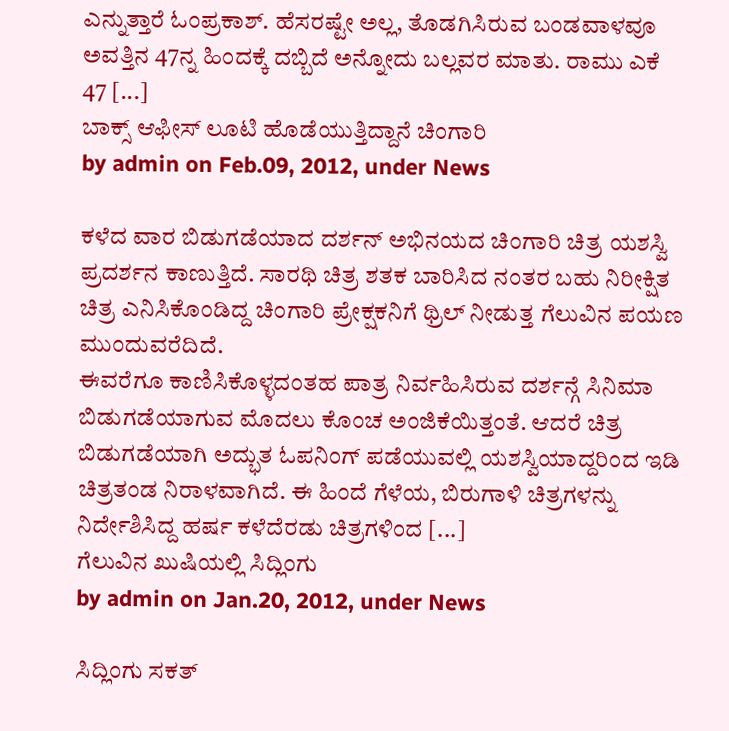ಎನ್ನುತ್ತಾರೆ ಓಂಪ್ರಕಾಶ್. ಹೆಸರಷ್ಟೇ ಅಲ್ಲ, ತೊಡಗಿಸಿರುವ ಬಂಡವಾಳವೂ ಅವತ್ತಿನ 47ನ್ನ ಹಿಂದಕ್ಕೆ ದಬ್ಬಿದೆ ಅನ್ನೋದು ಬಲ್ಲವರ ಮಾತು. ರಾಮು ಎಕೆ 47 [...]
ಬಾಕ್ಸ್ ಆಫೀಸ್ ಲೂಟಿ ಹೊಡೆಯುತ್ತಿದ್ದಾನೆ ಚಿಂಗಾರಿ
by admin on Feb.09, 2012, under News

ಕಳೆದ ವಾರ ಬಿಡುಗಡೆಯಾದ ದರ್ಶನ್ ಅಭಿನಯದ ಚಿಂಗಾರಿ ಚಿತ್ರ ಯಶಸ್ವಿ ಪ್ರದರ್ಶನ ಕಾಣುತ್ತಿದೆ. ಸಾರಥಿ ಚಿತ್ರ ಶತಕ ಬಾರಿಸಿದ ನಂತರ ಬಹು ನಿರೀಕ್ಷಿತ ಚಿತ್ರ ಎನಿಸಿಕೊಂಡಿದ್ದ ಚಿಂಗಾರಿ ಪ್ರೇಕ್ಷಕನಿಗೆ ಥ್ರಿಲ್ ನೀಡುತ್ತ ಗೆಲುವಿನ ಪಯಣ ಮುಂದುವರೆದಿದೆ.
ಈವರೆಗೂ ಕಾಣಿಸಿಕೊಳ್ಳದಂತಹ ಪಾತ್ರ ನಿರ್ವಹಿಸಿರುವ ದರ್ಶನ್ಗೆ ಸಿನಿಮಾ ಬಿಡುಗಡೆಯಾಗುವ ಮೊದಲು ಕೊಂಚ ಅಂಜಿಕೆಯಿತ್ತಂತೆ. ಆದರೆ ಚಿತ್ರ ಬಿಡುಗಡೆಯಾಗಿ ಅದ್ಭುತ ಓಪನಿಂಗ್ ಪಡೆಯುವಲ್ಲಿ ಯಶಸ್ವಿಯಾದ್ದರಿಂದ ಇಡಿ ಚಿತ್ರತಂಡ ನಿರಾಳವಾಗಿದೆ. ಈ ಹಿಂದೆ ಗೆಳೆಯ, ಬಿರುಗಾಳಿ ಚಿತ್ರಗಳನ್ನು ನಿರ್ದೇಶಿಸಿದ್ದ ಹರ್ಷ ಕಳೆದೆರಡು ಚಿತ್ರಗಳಿಂದ [...]
ಗೆಲುವಿನ ಖುಷಿಯಲ್ಲಿ ಸಿದ್ಲಿಂಗು
by admin on Jan.20, 2012, under News

ಸಿದ್ಲಿಂಗು ಸಕತ್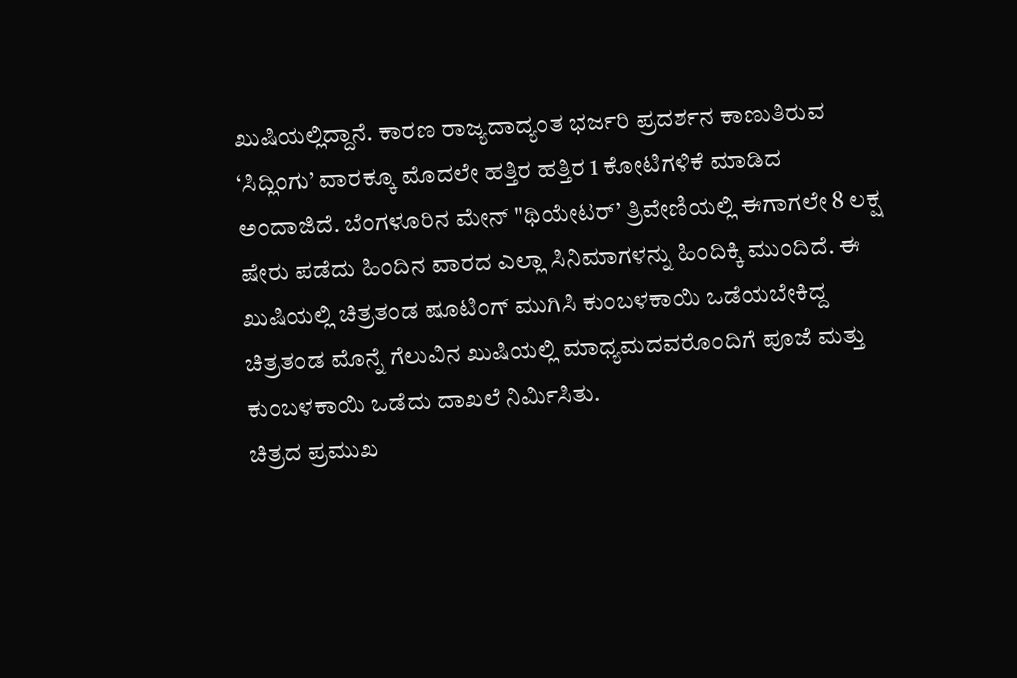ಖುಷಿಯಲ್ಲಿದ್ದಾನೆ. ಕಾರಣ ರಾಜ್ಯದಾದ್ಯಂತ ಭರ್ಜರಿ ಪ್ರದರ್ಶನ ಕಾಣುತಿರುವ ‘ಸಿದ್ಲಿಂಗು’ ವಾರಕ್ಕೂ ಮೊದಲೇ ಹತ್ತಿರ ಹತ್ತಿರ 1 ಕೋಟಿಗಳಿಕೆ ಮಾಡಿದ ಅಂದಾಜಿದೆ. ಬೆಂಗಳೂರಿನ ಮೇನ್ "ಥಿಯೇಟರ್’ ತ್ರಿವೇಣಿಯಲ್ಲಿ ಈಗಾಗಲೇ 8 ಲಕ್ಷ ಷೇರು ಪಡೆದು ಹಿಂದಿನ ವಾರದ ಎಲ್ಲಾ ಸಿನಿಮಾಗಳನ್ನು ಹಿಂದಿಕ್ಕಿ ಮುಂದಿದೆ. ಈ ಖುಷಿಯಲ್ಲಿ ಚಿತ್ರತಂಡ ಷೂಟಿಂಗ್ ಮುಗಿಸಿ ಕುಂಬಳಕಾಯಿ ಒಡೆಯಬೇಕಿದ್ದ ಚಿತ್ರತಂಡ ಮೊನ್ನೆ ಗೆಲುವಿನ ಖುಷಿಯಲ್ಲಿ ಮಾಧ್ಯಮದವರೊಂದಿಗೆ ಪೂಜೆ ಮತ್ತು ಕುಂಬಳಕಾಯಿ ಒಡೆದು ದಾಖಲೆ ನಿರ್ಮಿಸಿತು.
ಚಿತ್ರದ ಪ್ರಮುಖ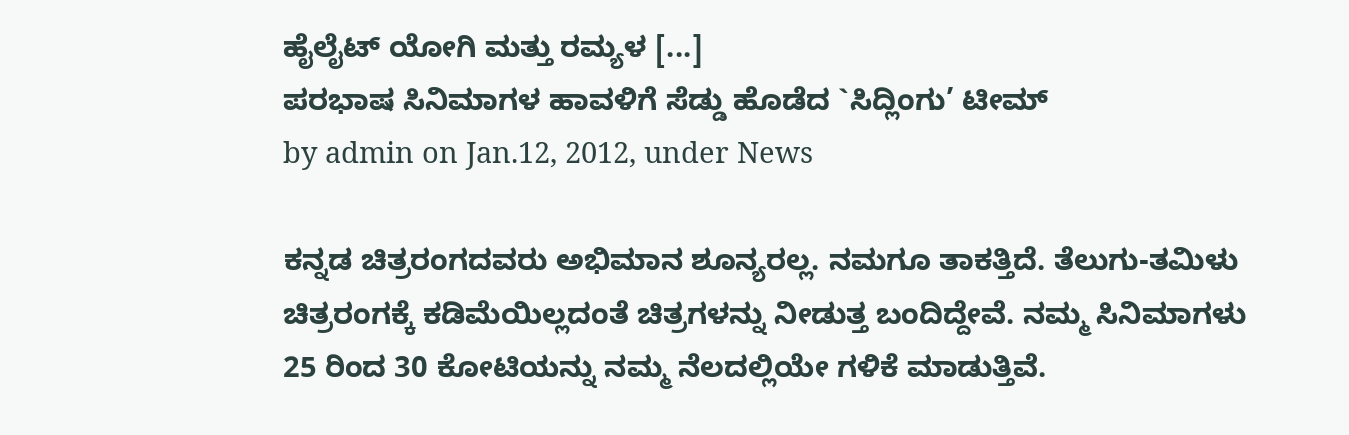ಹೈಲೈಟ್ ಯೋಗಿ ಮತ್ತು ರಮ್ಯಳ [...]
ಪರಭಾಷ ಸಿನಿಮಾಗಳ ಹಾವಳಿಗೆ ಸೆಡ್ಡು ಹೊಡೆದ `ಸಿದ್ಲಿಂಗು’ ಟೀಮ್
by admin on Jan.12, 2012, under News

ಕನ್ನಡ ಚಿತ್ರರಂಗದವರು ಅಭಿಮಾನ ಶೂನ್ಯರಲ್ಲ. ನಮಗೂ ತಾಕತ್ತಿದೆ. ತೆಲುಗು-ತಮಿಳು ಚಿತ್ರರಂಗಕ್ಕೆ ಕಡಿಮೆಯಿಲ್ಲದಂತೆ ಚಿತ್ರಗಳನ್ನು ನೀಡುತ್ತ ಬಂದಿದ್ದೇವೆ. ನಮ್ಮ ಸಿನಿಮಾಗಳು 25 ರಿಂದ 30 ಕೋಟಿಯನ್ನು ನಮ್ಮ ನೆಲದಲ್ಲಿಯೇ ಗಳಿಕೆ ಮಾಡುತ್ತಿವೆ.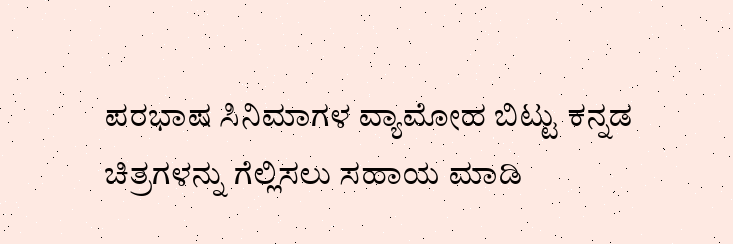ಪರಭಾಷ ಸಿನಿಮಾಗಳ ವ್ಯಾಮೋಹ ಬಿಟ್ಟು ಕನ್ನಡ ಚಿತ್ರಗಳನ್ನು ಗೆಲ್ಲಿಸಲು ಸಹಾಯ ಮಾಡಿ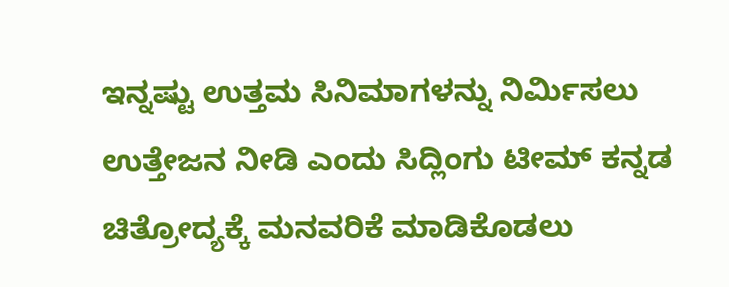ಇನ್ನಷ್ಟು ಉತ್ತಮ ಸಿನಿಮಾಗಳನ್ನು ನಿರ್ಮಿಸಲು ಉತ್ತೇಜನ ನೀಡಿ ಎಂದು ಸಿದ್ಲಿಂಗು ಟೀಮ್ ಕನ್ನಡ ಚಿತ್ರೋದ್ಯಕ್ಕೆ ಮನವರಿಕೆ ಮಾಡಿಕೊಡಲು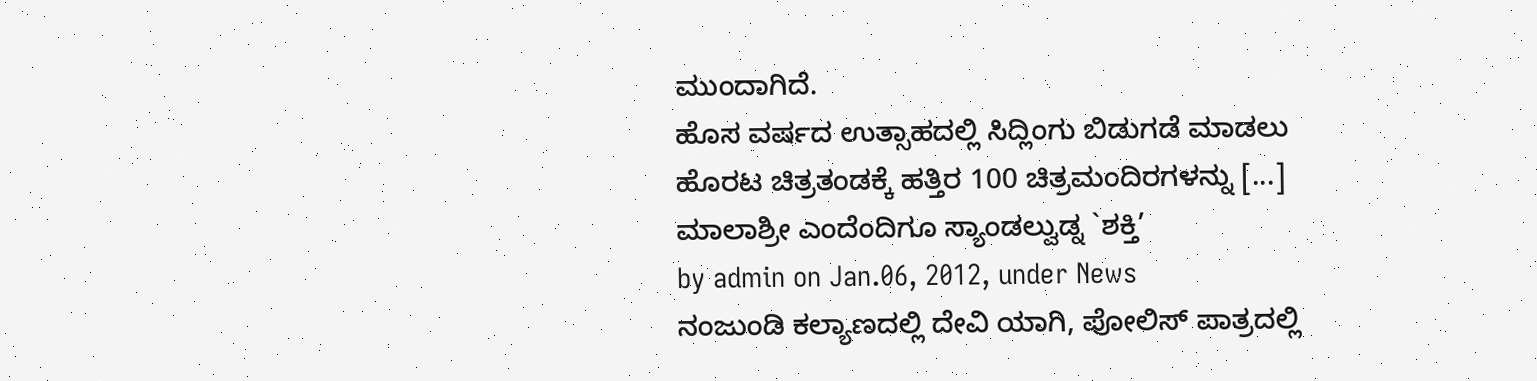ಮುಂದಾಗಿದೆ.
ಹೊಸ ವರ್ಷದ ಉತ್ಸಾಹದಲ್ಲಿ ಸಿದ್ಲಿಂಗು ಬಿಡುಗಡೆ ಮಾಡಲು ಹೊರಟ ಚಿತ್ರತಂಡಕ್ಕೆ ಹತ್ತಿರ 100 ಚಿತ್ರಮಂದಿರಗಳನ್ನು [...]
ಮಾಲಾಶ್ರೀ ಎಂದೆಂದಿಗೂ ಸ್ಯಾಂಡಲ್ವುಡ್ನ `ಶಕ್ತಿ’
by admin on Jan.06, 2012, under News
ನಂಜುಂಡಿ ಕಲ್ಯಾಣದಲ್ಲಿ ದೇವಿ ಯಾಗಿ, ಪೋಲಿಸ್ ಪಾತ್ರದಲ್ಲಿ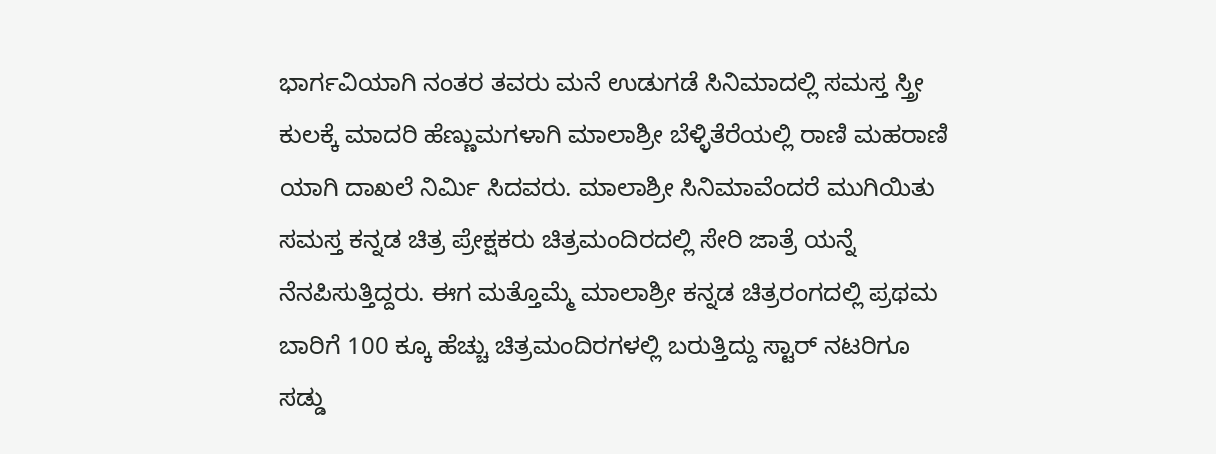ಭಾರ್ಗವಿಯಾಗಿ ನಂತರ ತವರು ಮನೆ ಉಡುಗಡೆ ಸಿನಿಮಾದಲ್ಲಿ ಸಮಸ್ತ ಸ್ತ್ರೀ ಕುಲಕ್ಕೆ ಮಾದರಿ ಹೆಣ್ಣುಮಗಳಾಗಿ ಮಾಲಾಶ್ರೀ ಬೆಳ್ಳಿತೆರೆಯಲ್ಲಿ ರಾಣಿ ಮಹರಾಣಿ ಯಾಗಿ ದಾಖಲೆ ನಿರ್ಮಿ ಸಿದವರು. ಮಾಲಾಶ್ರೀ ಸಿನಿಮಾವೆಂದರೆ ಮುಗಿಯಿತು ಸಮಸ್ತ ಕನ್ನಡ ಚಿತ್ರ ಪ್ರೇಕ್ಷಕರು ಚಿತ್ರಮಂದಿರದಲ್ಲಿ ಸೇರಿ ಜಾತ್ರೆ ಯನ್ನೆ ನೆನಪಿಸುತ್ತಿದ್ದರು. ಈಗ ಮತ್ತೊಮ್ಮೆ ಮಾಲಾಶ್ರೀ ಕನ್ನಡ ಚಿತ್ರರಂಗದಲ್ಲಿ ಪ್ರಥಮ ಬಾರಿಗೆ 100 ಕ್ಕೂ ಹೆಚ್ಚು ಚಿತ್ರಮಂದಿರಗಳಲ್ಲಿ ಬರುತ್ತಿದ್ದು ಸ್ಟಾರ್ ನಟರಿಗೂ ಸಡ್ಡು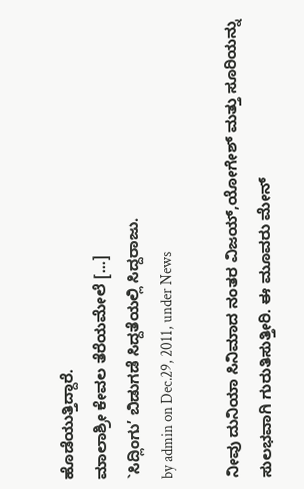ಹೊಡೆಯುತ್ತಿದ್ದಾರೆ.
ಮಾಲಾಶ್ರೀ ಕೇವಲ ತೆರೆಯಮೇಲೆ [...]
`ಸಿದ್ಲಿಂಗು’ ಬಿಡುಗಡೆ ಸಿದ್ದತೆಯಲ್ಲಿ ಸಿದ್ದರಾಜು.
by admin on Dec.29, 2011, under News

ನೀವು ದುನಿಯಾ ಸಿನಿಮಾದ ನಂತರ ವಿಜಯ್,ಯೋಗೇಶ್ ಮತ್ತು ಸೂರಿಯನ್ನು ಸುಲಭವಾಗಿ ಗುರುತಿಸುತ್ತೀರಿ. ಈ ಮೂವರು ಮೇನ್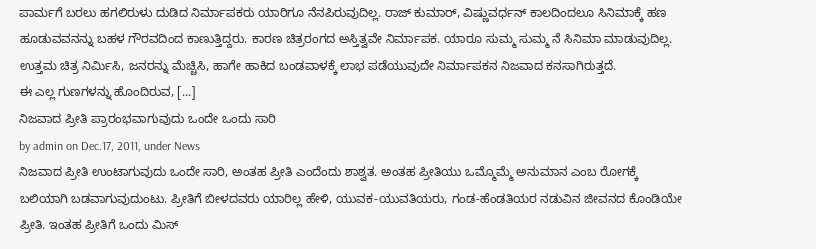ಪಾರ್ಮಗೆ ಬರಲು ಹಗಲಿರುಳು ದುಡಿದ ನಿರ್ಮಾಪಕರು ಯಾರಿಗೂ ನೆನಪಿರುವುದಿಲ್ಲ. ರಾಜ್ ಕುಮಾರ್, ವಿಷ್ಣುವರ್ಧನ್ ಕಾಲದಿಂದಲೂ ಸಿನಿಮಾಕ್ಕೆ ಹಣ ಹೂಡುವವನನ್ನು ಬಹಳ ಗೌರವದಿಂದ ಕಾಣುತ್ತಿದ್ದರು. ಕಾರಣ ಚಿತ್ರರಂಗದ ಅಸ್ತಿತ್ವವೇ ನಿರ್ಮಾಪಕ. ಯಾರೂ ಸುಮ್ಮ ಸುಮ್ಮ ನೆ ಸಿನಿಮಾ ಮಾಡುವುದಿಲ್ಲ. ಉತ್ತಮ ಚಿತ್ರ ನಿರ್ಮಿಸಿ, ಜನರನ್ನು ಮೆಚ್ಚಿಸಿ, ಹಾಗೇ ಹಾಕಿದ ಬಂಡವಾಳಕ್ಕೆ ಲಾಭ ಪಡೆಯುವುದೇ ನಿರ್ಮಾಪಕನ ನಿಜವಾದ ಕನಸಾಗಿರುತ್ತದೆ.
ಈ ಎಲ್ಲ ಗುಣಗಳನ್ನು ಹೊಂದಿರುವ, [...]
ನಿಜವಾದ ಪ್ರೀತಿ ಪ್ರಾರಂಭವಾಗುವುದು ಒಂದೇ ಒಂದು ಸಾರಿ
by admin on Dec.17, 2011, under News
ನಿಜವಾದ ಪ್ರೀತಿ ಉಂಟಾಗುವುದು ಒಂದೇ ಸಾರಿ, ಅಂತಹ ಪ್ರೀತಿ ಎಂದೆಂದು ಶಾಶ್ವತ. ಅಂತಹ ಪ್ರೀತಿಯು ಒಮ್ಮೊಮ್ಮೆ ಅನುಮಾನ ಎಂಬ ರೋಗಕ್ಕೆ ಬಲಿಯಾಗಿ ಬಡವಾಗುವುದುಂಟು. ಪ್ರೀತಿಗೆ ಬೀಳದವರು ಯಾರಿಲ್ಲ ಹೇಳಿ, ಯುವಕ-ಯುವತಿಯರು, ಗಂಡ-ಹೆಂಡತಿಯರ ನಡುವಿನ ಜೀವನದ ಕೊಂಡಿಯೇ ಪ್ರೀತಿ. ಇಂತಹ ಪ್ರೀತಿಗೆ ಒಂದು ಮಿಸ್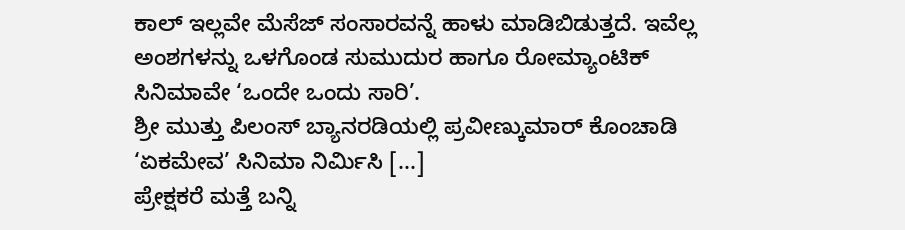ಕಾಲ್ ಇಲ್ಲವೇ ಮೆಸೆಜ್ ಸಂಸಾರವನ್ನೆ ಹಾಳು ಮಾಡಿಬಿಡುತ್ತದೆ. ಇವೆಲ್ಲ ಅಂಶಗಳನ್ನು ಒಳಗೊಂಡ ಸುಮುದುರ ಹಾಗೂ ರೋಮ್ಯಾಂಟಿಕ್ ಸಿನಿಮಾವೇ ‘ಒಂದೇ ಒಂದು ಸಾರಿ’.
ಶ್ರೀ ಮುತ್ತು ಪಿಲಂಸ್ ಬ್ಯಾನರಡಿಯಲ್ಲಿ ಪ್ರವೀಣ್ಕುಮಾರ್ ಕೊಂಚಾಡಿ ‘ಏಕಮೇವ’ ಸಿನಿಮಾ ನಿರ್ಮಿಸಿ [...]
ಪ್ರೇಕ್ಷಕರೆ ಮತ್ತೆ ಬನ್ನಿ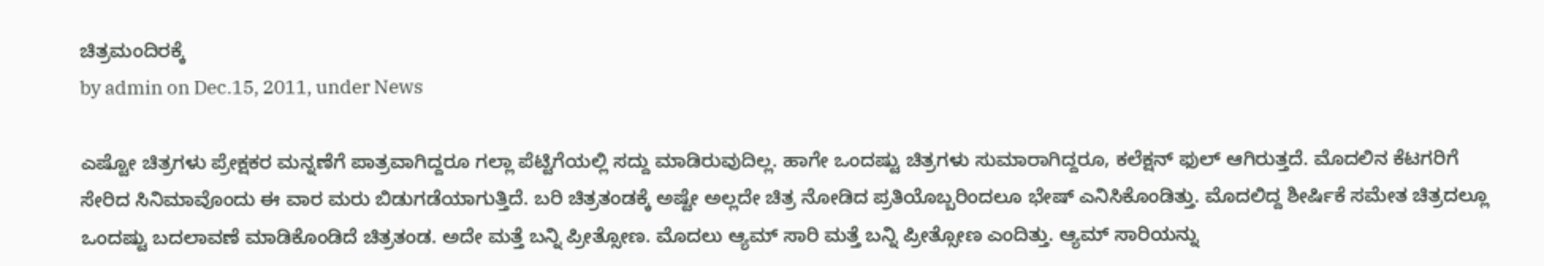ಚಿತ್ರಮಂದಿರಕ್ಕೆ
by admin on Dec.15, 2011, under News

ಎಷ್ಟೋ ಚಿತ್ರಗಳು ಪ್ರೇಕ್ಷಕರ ಮನ್ನಣೆಗೆ ಪಾತ್ರವಾಗಿದ್ದರೂ ಗಲ್ಲಾ ಪೆಟ್ಟಿಗೆಯಲ್ಲಿ ಸದ್ದು ಮಾಡಿರುವುದಿಲ್ಲ. ಹಾಗೇ ಒಂದಷ್ಟು ಚಿತ್ರಗಳು ಸುಮಾರಾಗಿದ್ದರೂ, ಕಲೆಕ್ಷನ್ ಫುಲ್ ಆಗಿರುತ್ತದೆ. ಮೊದಲಿನ ಕೆಟಗರಿಗೆ ಸೇರಿದ ಸಿನಿಮಾವೊಂದು ಈ ವಾರ ಮರು ಬಿಡುಗಡೆಯಾಗುತ್ತಿದೆ. ಬರಿ ಚಿತ್ರತಂಡಕ್ಕೆ ಅಷ್ಟೇ ಅಲ್ಲದೇ ಚಿತ್ರ ನೋಡಿದ ಪ್ರತಿಯೊಬ್ಬರಿಂದಲೂ ಭೇಷ್ ಎನಿಸಿಕೊಂಡಿತ್ತು. ಮೊದಲಿದ್ದ ಶೀರ್ಷಿಕೆ ಸಮೇತ ಚಿತ್ರದಲ್ಲೂ ಒಂದಷ್ಟು ಬದಲಾವಣೆ ಮಾಡಿಕೊಂಡಿದೆ ಚಿತ್ರತಂಡ. ಅದೇ ಮತ್ತೆ ಬನ್ನಿ ಪ್ರೀತ್ಸೋಣ. ಮೊದಲು ಆ್ಯಮ್ ಸಾರಿ ಮತ್ತೆ ಬನ್ನಿ ಪ್ರೀತ್ಸೋಣ ಎಂದಿತ್ತು. ಆ್ಯಮ್ ಸಾರಿಯನ್ನು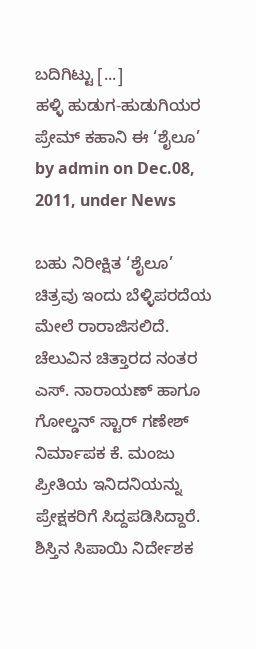ಬದಿಗಿಟ್ಟು [...]
ಹಳ್ಳಿ ಹುಡುಗ-ಹುಡುಗಿಯರ ಪ್ರೇಮ್ ಕಹಾನಿ ಈ ‘ಶೈಲೂ’
by admin on Dec.08, 2011, under News

ಬಹು ನಿರೀಕ್ಷಿತ ‘ಶೈಲೂ’ ಚಿತ್ರವು ಇಂದು ಬೆಳ್ಳಿಪರದೆಯ ಮೇಲೆ ರಾರಾಜಿಸಲಿದೆ. ಚೆಲುವಿನ ಚಿತ್ತಾರದ ನಂತರ ಎಸ್. ನಾರಾಯಣ್ ಹಾಗೂ ಗೋಲ್ಡನ್ ಸ್ಟಾರ್ ಗಣೇಶ್ ನಿರ್ಮಾಪಕ ಕೆ. ಮಂಜು ಪ್ರೀತಿಯ ಇನಿದನಿಯನ್ನು ಪ್ರೇಕ್ಷಕರಿಗೆ ಸಿದ್ದಪಡಿಸಿದ್ದಾರೆ.
ಶಿಸ್ತಿನ ಸಿಪಾಯಿ ನಿರ್ದೇಶಕ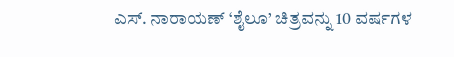ಎಸ್. ನಾರಾಯಣ್ ‘ಶೈಲೂ’ ಚಿತ್ರವನ್ನು 10 ವರ್ಷಗಳ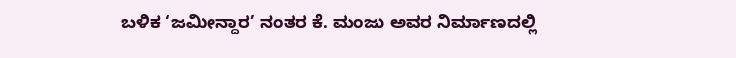ಬಳಿಕ ‘ಜಮೀನ್ದಾರ’ ನಂತರ ಕೆ. ಮಂಜು ಅವರ ನಿರ್ಮಾಣದಲ್ಲಿ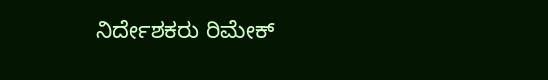ನಿರ್ದೇಶಕರು ರಿಮೇಕ್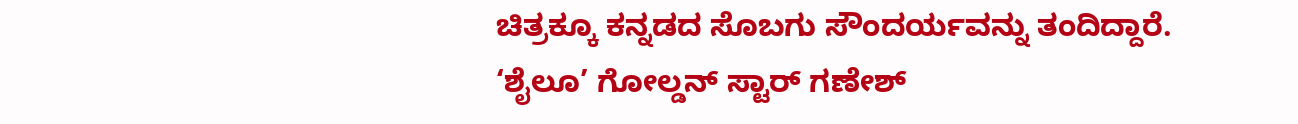ಚಿತ್ರಕ್ಕೂ ಕನ್ನಡದ ಸೊಬಗು ಸೌಂದರ್ಯವನ್ನು ತಂದಿದ್ದಾರೆ. ‘ಶೈಲೂ’ ಗೋಲ್ಡನ್ ಸ್ಟಾರ್ ಗಣೇಶ್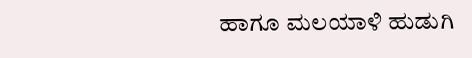ಹಾಗೂ ಮಲಯಾಳಿ ಹುಡುಗಿ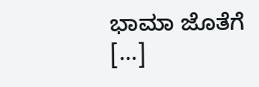ಭಾಮಾ ಜೊತೆಗೆ [...]